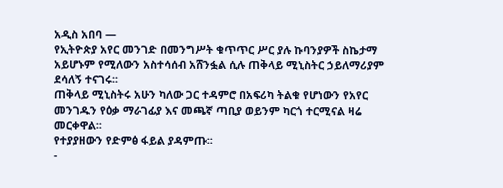አዲስ አበባ —
የኢትዮጵያ አየር መንገድ በመንግሥት ቁጥጥር ሥር ያሉ ኩባንያዎች ስኬታማ አይሆኑም የሚለውን አስተሳሰብ አሸንፏል ሲሉ ጠቅላይ ሚኒስትር ኃይለማሪያም ደሳለኝ ተናገሩ፡፡
ጠቅላይ ሚኒስትሩ አሁን ካለው ጋር ተዳምሮ በአፍሪካ ትልቁ የሆነውን የአየር መንገዱን የዕቃ ማራገፊያ እና መጫኛ ጣቢያ ወይንም ካርጎ ተርሚናል ዛሬ መርቀዋል፡፡
የተያያዘውን የድምፅ ፋይል ያዳምጡ፡፡
-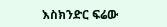እስክንድር ፍሬው